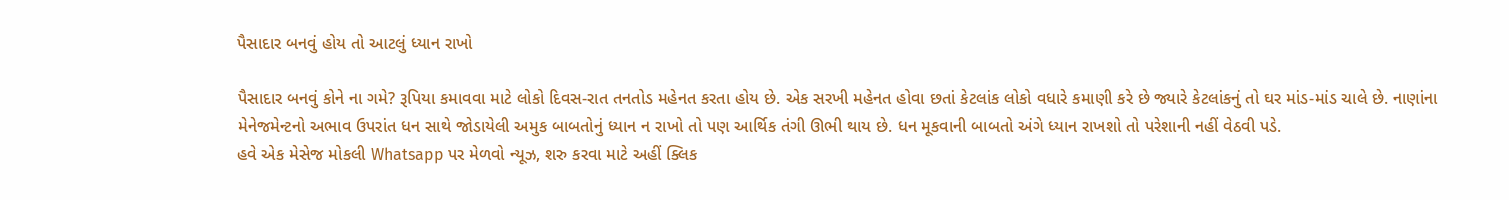પૈસાદાર બનવું હોય તો આટલું ધ્યાન રાખો

પૈસાદાર બનવું કોને ના ગમે? રૂપિયા કમાવવા માટે લોકો દિવસ-રાત તનતોડ મહેનત કરતા હોય છે. એક સરખી મહેનત હોવા છતાં કેટલાંક લોકો વધારે કમાણી કરે છે જ્યારે કેટલાંકનું તો ઘર માંડ-માંડ ચાલે છે. નાણાંના મેનેજમેન્ટનો અભાવ ઉપરાંત ધન સાથે જોડાયેલી અમુક બાબતોનું ધ્યાન ન રાખો તો પણ આર્થિક તંગી ઊભી થાય છે. ધન મૂકવાની બાબતો અંગે ધ્યાન રાખશો તો પરેશાની નહીં વેઠવી પડે.
હવે એક મેસેજ મોકલી Whatsapp પર મેળવો ન્યૂઝ, શરુ કરવા માટે અહીં ક્લિક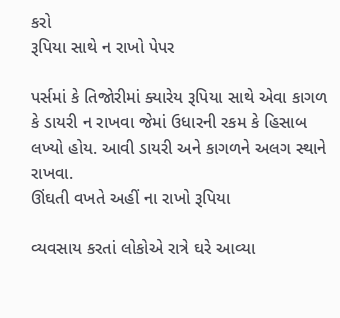કરો
રૂપિયા સાથે ન રાખો પેપર

પર્સમાં કે તિજોરીમાં ક્યારેય રૂપિયા સાથે એવા કાગળ કે ડાયરી ન રાખવા જેમાં ઉધારની રકમ કે હિસાબ લખ્યો હોય. આવી ડાયરી અને કાગળને અલગ સ્થાને રાખવા.
ઊંઘતી વખતે અહીં ના રાખો રૂપિયા

વ્યવસાય કરતાં લોકોએ રાત્રે ઘરે આવ્યા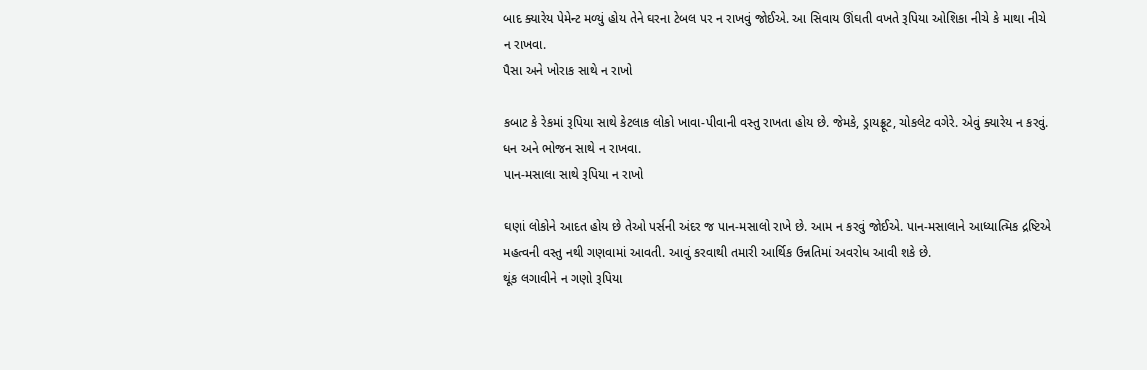બાદ ક્યારેય પેમેન્ટ મળ્યું હોય તેને ઘરના ટેબલ પર ન રાખવું જોઈએ. આ સિવાય ઊંઘતી વખતે રૂપિયા ઓશિકા નીચે કે માથા નીચે ન રાખવા.
પૈસા અને ખોરાક સાથે ન રાખો

કબાટ કે રેકમાં રૂપિયા સાથે કેટલાક લોકો ખાવા-પીવાની વસ્તુ રાખતા હોય છે. જેમકે, ડ્રાયફ્રૂટ, ચોકલેટ વગેરે. એવું ક્યારેય ન કરવું. ધન અને ભોજન સાથે ન રાખવા.
પાન-મસાલા સાથે રૂપિયા ન રાખો

ઘણાં લોકોને આદત હોય છે તેઓ પર્સની અંદર જ પાન-મસાલો રાખે છે. આમ ન કરવું જોઈએ. પાન-મસાલાને આધ્યાત્મિક દ્રષ્ટિએ મહત્વની વસ્તુ નથી ગણવામાં આવતી. આવું કરવાથી તમારી આર્થિક ઉન્નતિમાં અવરોધ આવી શકે છે.
થૂંક લગાવીને ન ગણો રૂપિયા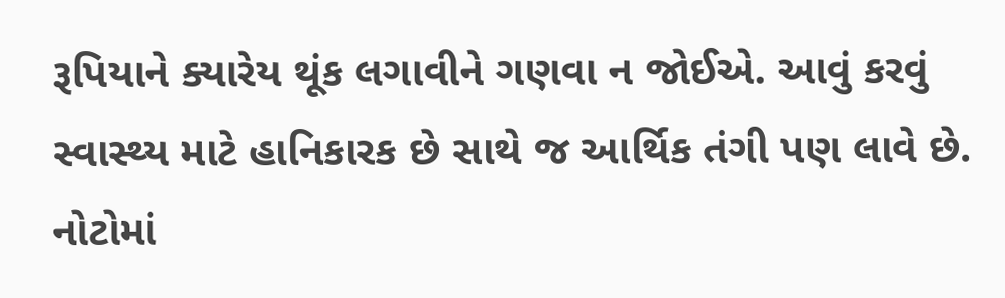રૂપિયાને ક્યારેય થૂંક લગાવીને ગણવા ન જોઈએ. આવું કરવું સ્વાસ્થ્ય માટે હાનિકારક છે સાથે જ આર્થિક તંગી પણ લાવે છે. નોટોમાં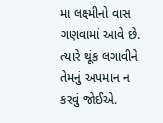મા લક્ષ્મીનો વાસ ગણવામાં આવે છે. ત્યારે થૂંક લગાવીને તેમનું અપમાન ન કરવું જોઈએ.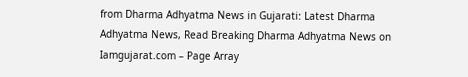from Dharma Adhyatma News in Gujarati: Latest Dharma Adhyatma News, Read Breaking Dharma Adhyatma News on Iamgujarat.com – Page Array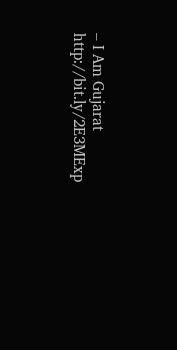– I Am Gujarat http://bit.ly/2E3MExp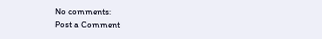No comments:
Post a Comment